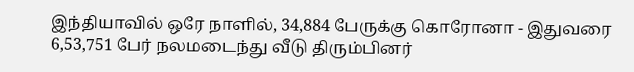இந்தியாவில் ஒரே நாளில், 34,884 பேருக்கு கொரோனா - இதுவரை 6,53,751 பேர் நலமடைந்து வீடு திரும்பினர்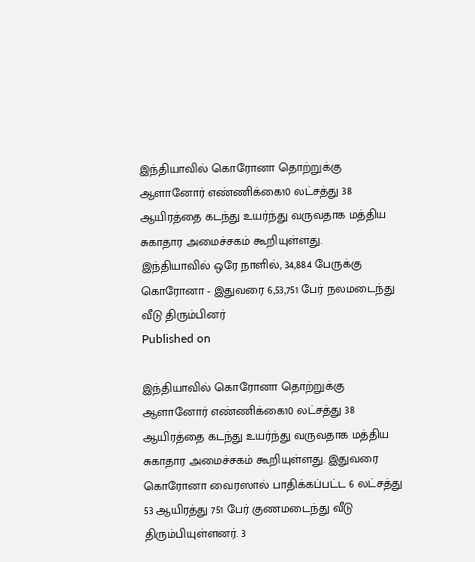இந்தியாவில் கொரோனா தொற்றுக்கு ஆளானோர் எண்ணிக்கை10 லட்சத்து 38 ஆயிரத்தை கடந்து உயர்ந்து வருவதாக மத்திய சுகாதார அமைச்சகம் கூறியுள்ளது.
இந்தியாவில் ஒரே நாளில், 34,884 பேருக்கு கொரோனா - இதுவரை 6,53,751 பேர் நலமடைந்து வீடு திரும்பினர்
Published on

இந்தியாவில் கொரோனா தொற்றுக்கு ஆளானோர் எண்ணிக்கை10 லட்சத்து 38 ஆயிரத்தை கடந்து உயர்ந்து வருவதாக மத்திய சுகாதார அமைச்சகம் கூறியுள்ளது. இதுவரை கொரோனா வைரஸால் பாதிக்கப்பட்ட 6 லட்சத்து 53 ஆயிரத்து 751 பேர் குணமடைந்து வீடு திரும்பியுள்ளனர். 3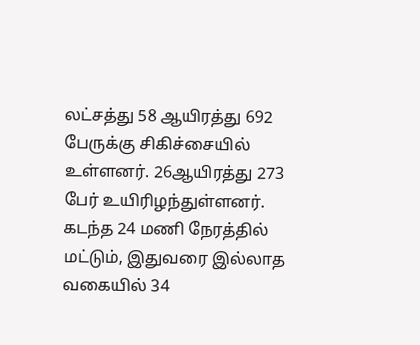லட்சத்து 58 ஆயிரத்து 692 பேருக்கு சிகிச்சையில் உள்ளனர். 26ஆயிரத்து 273 பேர் உயிரிழந்துள்ளனர். கடந்த 24 மணி நேரத்தில் மட்டும், இதுவரை இல்லாத வகையில் 34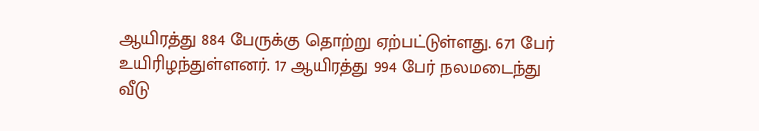ஆயிரத்து 884 பேருக்கு தொற்று ஏற்பட்டுள்ளது. 671 பேர் உயிரிழந்துள்ளனர். 17 ஆயிரத்து 994 பேர் நலமடைந்து வீடு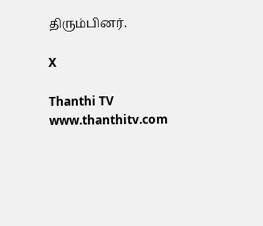திரும்பினர்.

X

Thanthi TV
www.thanthitv.com